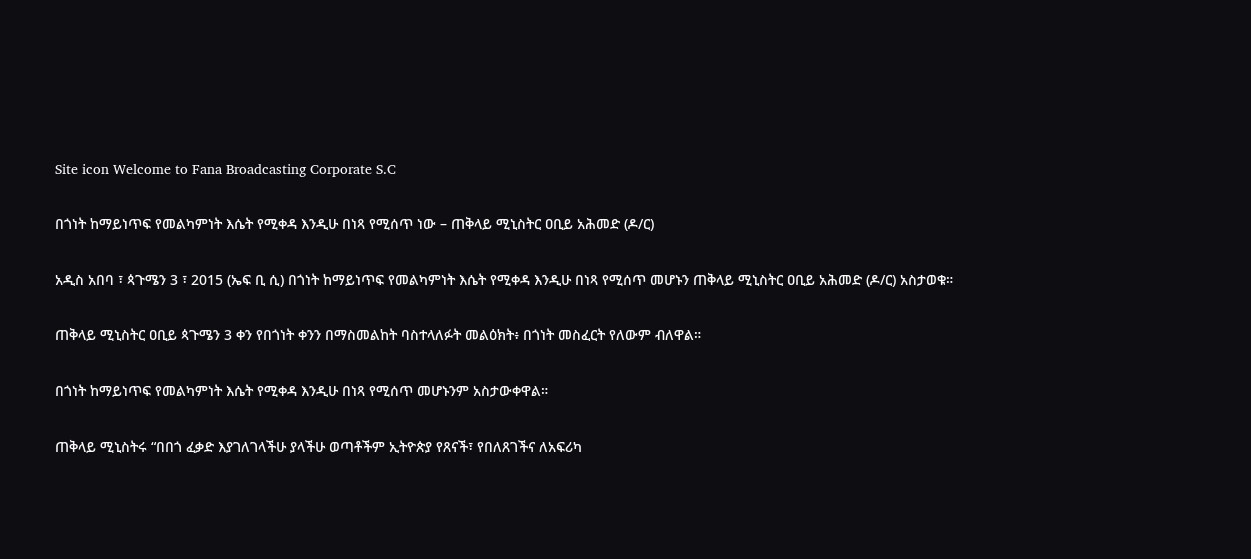Site icon Welcome to Fana Broadcasting Corporate S.C

በጎነት ከማይነጥፍ የመልካምነት እሴት የሚቀዳ እንዲሁ በነጻ የሚሰጥ ነው – ጠቅላይ ሚኒስትር ዐቢይ አሕመድ (ዶ/ር)

አዲስ አበባ ፣ ጳጉሜን 3 ፣ 2015 (ኤፍ ቢ ሲ) በጎነት ከማይነጥፍ የመልካምነት እሴት የሚቀዳ እንዲሁ በነጻ የሚሰጥ መሆኑን ጠቅላይ ሚኒስትር ዐቢይ አሕመድ (ዶ/ር) አስታወቁ።

ጠቅላይ ሚኒስትር ዐቢይ ጳጉሜን 3 ቀን የበጎነት ቀንን በማስመልከት ባስተላለፉት መልዕክት፥ በጎነት መስፈርት የለውም ብለዋል።

በጎነት ከማይነጥፍ የመልካምነት እሴት የሚቀዳ እንዲሁ በነጻ የሚሰጥ መሆኑንም አስታውቀዋል።

ጠቅላይ ሚኒስትሩ “በበጎ ፈቃድ እያገለገላችሁ ያላችሁ ወጣቶችም ኢትዮጵያ የጸናች፣ የበለጸገችና ለአፍሪካ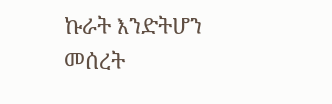ኩራት እንድትሆን መሰረት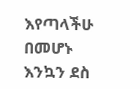እየጣላችሁ በመሆኑ እንኳን ደስ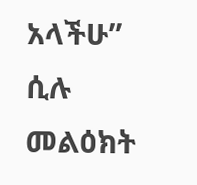አላችሁ” ሲሉ መልዕክት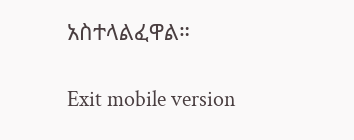አስተላልፈዋል።

Exit mobile version